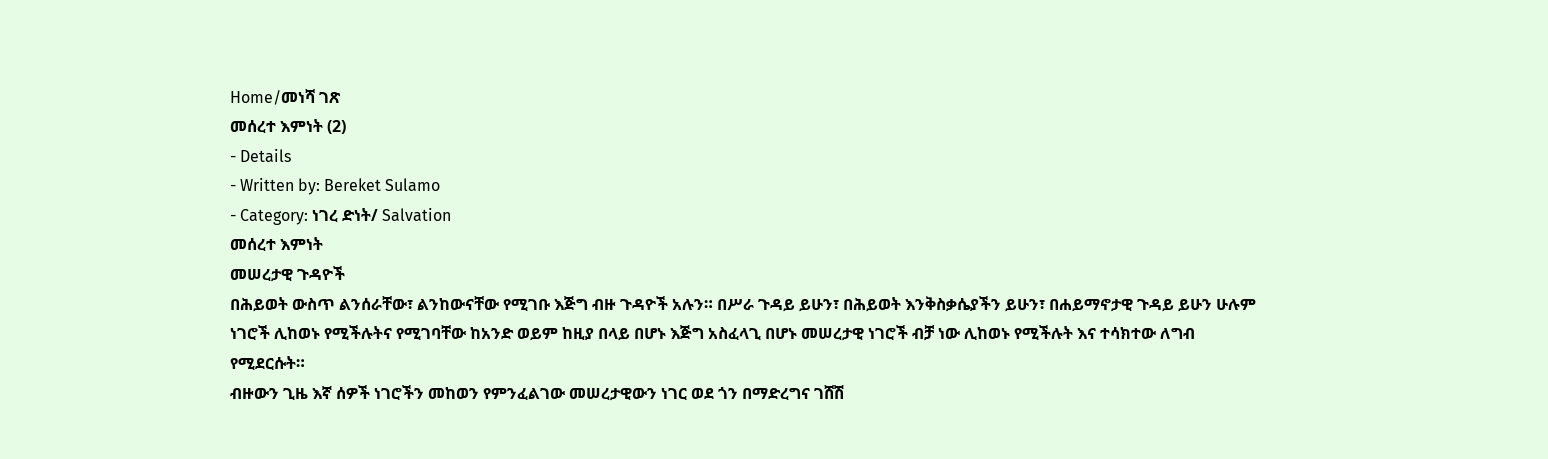Home/መነሻ ገጽ
መሰረተ እምነት (2)
- Details
- Written by: Bereket Sulamo
- Category: ነገረ ድነት/ Salvation
መሰረተ እምነት
መሠረታዊ ጉዳዮች
በሕይወት ውስጥ ልንሰራቸው፣ ልንከውናቸው የሚገቡ እጅግ ብዙ ጉዳዮች አሉን። በሥራ ጉዳይ ይሁን፣ በሕይወት እንቅስቃሴያችን ይሁን፣ በሐይማኖታዊ ጉዳይ ይሁን ሁሉም ነገሮች ሊከወኑ የሚችሉትና የሚገባቸው ከአንድ ወይም ከዚያ በላይ በሆኑ እጅግ አስፈላጊ በሆኑ መሠረታዊ ነገሮች ብቻ ነው ሊከወኑ የሚችሉት እና ተሳክተው ለግብ የሚደርሱት።
ብዙውን ጊዜ እኛ ሰዎች ነገሮችን መከወን የምንፈልገው መሠረታዊውን ነገር ወደ ጎን በማድረግና ገሸሽ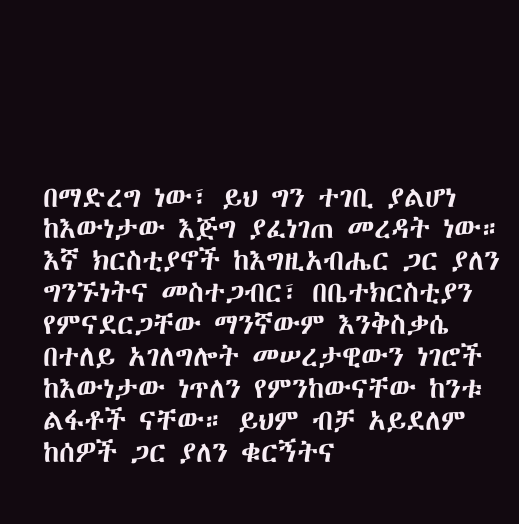በማድረግ ነው፣ ይህ ግን ተገቢ ያልሆነ ከእውነታው እጅግ ያፈነገጠ መረዳት ነው።
እኛ ክርስቲያኖች ከእግዚአብሔር ጋር ያለን ግንኙነትና መስተጋብር፣ በቤተክርስቲያን የምናደርጋቸው ማንኛውም እንቅስቃሴ በተለይ አገለግሎት መሠረታዊውን ነገሮች ከእውነታው ነጥለን የምንከውናቸው ከንቱ ልፋቶች ናቸው። ይህም ብቻ አይደለም ከሰዎች ጋር ያለን ቁርኝትና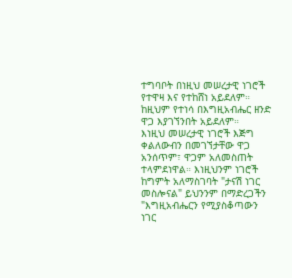ተግባቦት በነዚህ መሠረታዊ ነገሮች የተዋዛ እና የተከሸነ አይደለም። ከዚህም የተነሳ በእግዚአብሔር ዘንድ ዋጋ እያገኘንበት አይደለም።
እነዚህ መሠረታዊ ነገሮች እጅግ ቀልለውብን በመገኘታቸው ዋጋ አንሰጥም፣ ዋጋም አለመስጠት ተላምደነዋል። እነዚህንም ነገሮች ከግምት አለማስገባት "ታናሽ ነገር መስሎናል" ይህንንም በማድረጋችን "እግዚአብሔርን የሚያስቆጣውን ነገር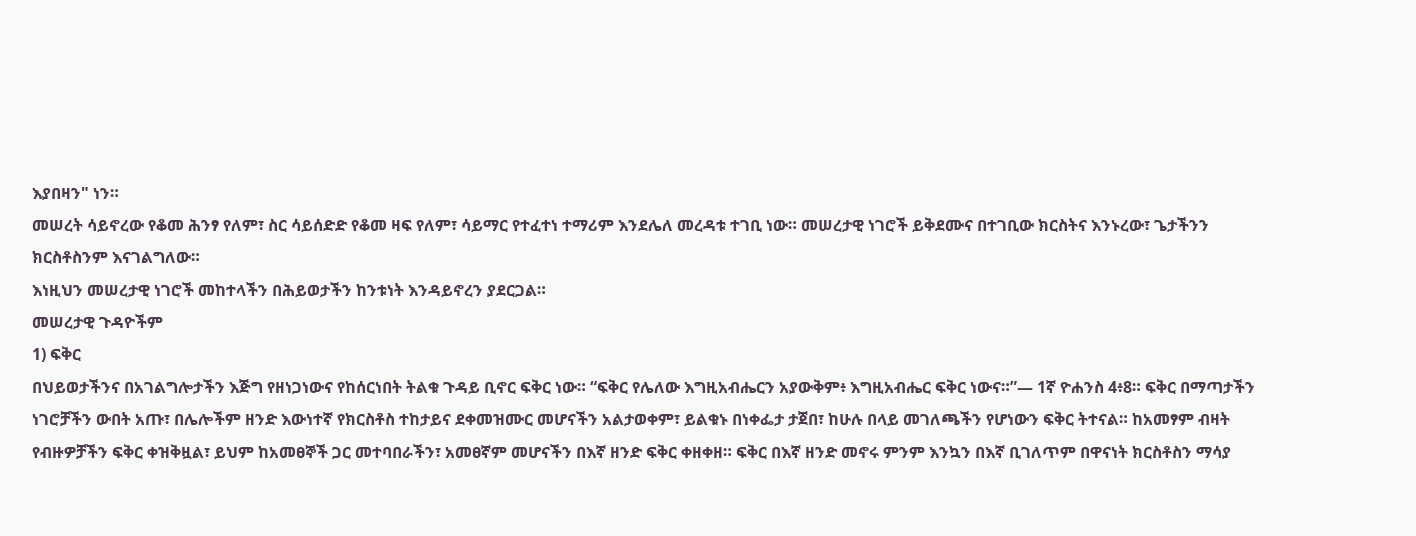እያበዛን" ነን።
መሠረት ሳይኖረው የቆመ ሕንፃ የለም፣ ስር ሳይሰድድ የቆመ ዛፍ የለም፣ ሳይማር የተፈተነ ተማሪም እንደሌለ መረዳቱ ተገቢ ነው። መሠረታዊ ነገሮች ይቅደሙና በተገቢው ክርስትና እንኑረው፣ ጌታችንን ክርስቶስንም እናገልግለው።
እነዚህን መሠረታዊ ነገሮች መከተላችን በሕይወታችን ከንቱነት እንዳይኖረን ያደርጋል።
መሠረታዊ ጉዳዮችም
1) ፍቅር
በህይወታችንና በአገልግሎታችን እጅግ የዘነጋነውና የከሰርነበት ትልቁ ጉዳይ ቢኖር ፍቅር ነው። “ፍቅር የሌለው እግዚአብሔርን አያውቅም፥ እግዚአብሔር ፍቅር ነውና።”— 1ኛ ዮሐንስ 4፥8። ፍቅር በማጣታችን ነገሮቻችን ውበት አጡ፣ በሌሎችም ዘንድ እውነተኛ የክርስቶስ ተከታይና ደቀመዝሙር መሆናችን አልታወቀም፣ ይልቁኑ በነቀፌታ ታጀበ፣ ከሁሉ በላይ መገለጫችን የሆነውን ፍቅር ትተናል። ከአመፃም ብዛት የብዙዎቻችን ፍቅር ቀዝቅዟል፣ ይህም ከአመፀኞች ጋር መተባበራችን፣ አመፀኛም መሆናችን በእኛ ዘንድ ፍቅር ቀዘቀዘ። ፍቅር በእኛ ዘንድ መኖሩ ምንም እንኳን በእኛ ቢገለጥም በዋናነት ክርስቶስን ማሳያ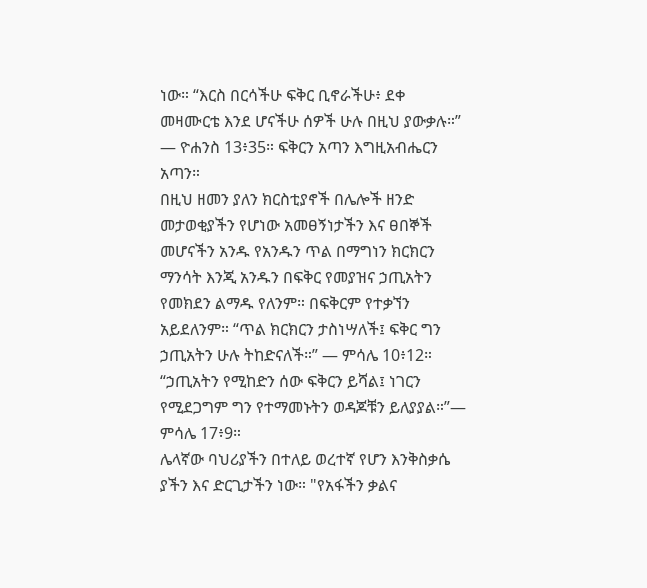ነው። “እርስ በርሳችሁ ፍቅር ቢኖራችሁ፥ ደቀ መዛሙርቴ እንደ ሆናችሁ ሰዎች ሁሉ በዚህ ያውቃሉ።” — ዮሐንስ 13፥35። ፍቅርን አጣን እግዚአብሔርን አጣን።
በዚህ ዘመን ያለን ክርስቲያኖች በሌሎች ዘንድ መታወቂያችን የሆነው አመፀኝነታችን እና ፀበኞች መሆናችን አንዱ የአንዱን ጥል በማግነን ክርክርን ማንሳት እንጂ አንዱን በፍቅር የመያዝና ኃጢአትን የመክደን ልማዱ የለንም። በፍቅርም የተቃኘን አይደለንም። “ጥል ክርክርን ታስነሣለች፤ ፍቅር ግን ኃጢአትን ሁሉ ትከድናለች።” — ምሳሌ 10፥12። “ኃጢአትን የሚከድን ሰው ፍቅርን ይሻል፤ ነገርን የሚደጋግም ግን የተማመኑትን ወዳጆቹን ይለያያል።”— ምሳሌ 17፥9።
ሌላኛው ባህሪያችን በተለይ ወረተኛ የሆን እንቅስቃሴ ያችን እና ድርጊታችን ነው። "የአፋችን ቃልና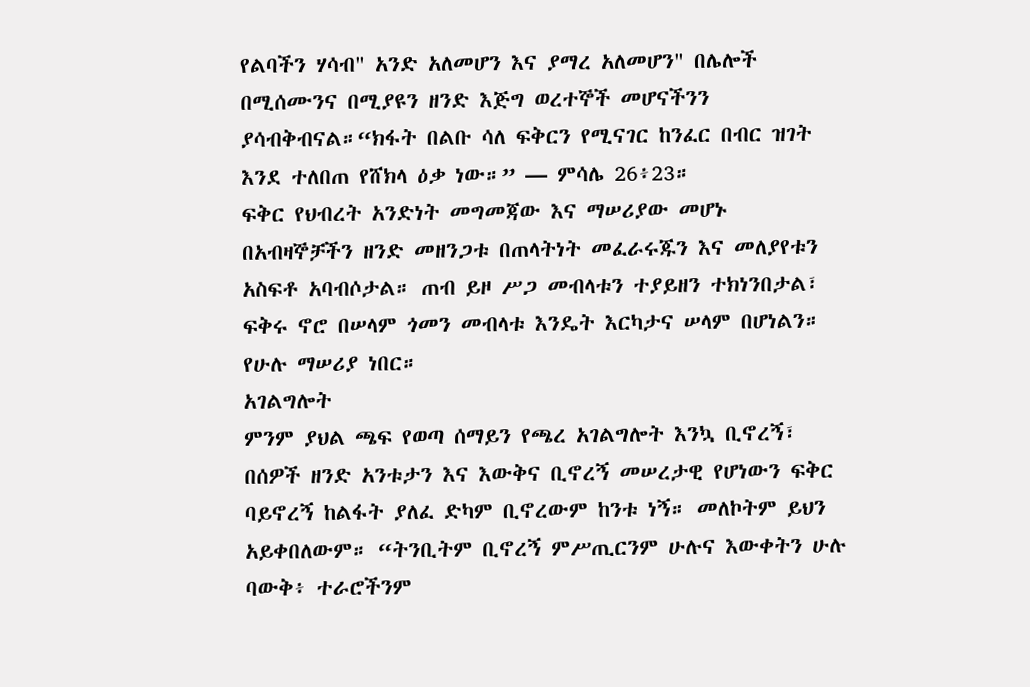የልባችን ሃሳብ" አንድ አለመሆን እና ያማረ አለመሆን" በሌሎች በሚሰሙንና በሚያዩን ዘንድ እጅግ ወረተኞች መሆናችንን ያሳብቅብናል።“ክፋት በልቡ ሳለ ፍቅርን የሚናገር ከንፈር በብር ዝገት እንደ ተለበጠ የሸክላ ዕቃ ነው።” — ምሳሌ 26፥23።
ፍቅር የህብረት አንድነት መግመጃው እና ማሠሪያው መሆኑ በአብዛኞቻችን ዘንድ መዘንጋቱ በጠላትነት መፈራሩጁን እና መለያየቱን አስፍቶ አባብሶታል። ጠብ ይዞ ሥጋ መብላቱን ተያይዘን ተክነንበታል፣ ፍቅሩ ኖሮ በሠላም ጎመን መብላቱ እንዴት እርካታና ሠላም በሆነልን። የሁሉ ማሠሪያ ነበር።
አገልግሎት
ምንም ያህል ጫፍ የወጣ ሰማይን የጫረ አገልግሎት እንኳ ቢኖረኝ፣ በሰዎች ዘንድ አንቱታን እና እውቅና ቢኖረኝ መሠረታዊ የሆነውን ፍቅር ባይኖረኝ ከልፋት ያለፈ ድካም ቢኖረውም ከንቱ ነኝ። መለኮትም ይህን አይቀበለውም። “ትንቢትም ቢኖረኝ ምሥጢርንም ሁሉና እውቀትን ሁሉ ባውቅ፥ ተራሮችንም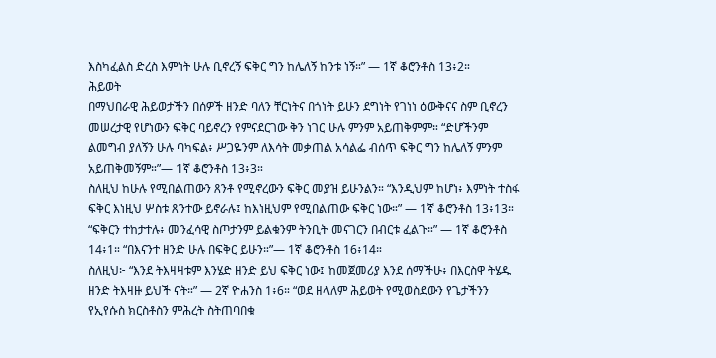እስካፈልስ ድረስ እምነት ሁሉ ቢኖረኝ ፍቅር ግን ከሌለኝ ከንቱ ነኝ።” — 1ኛ ቆሮንቶስ 13፥2።
ሕይወት
በማህበራዊ ሕይወታችን በሰዎች ዘንድ ባለን ቸርነትና በጎነት ይሁን ደግነት የገነነ ዕውቅናና ስም ቢኖረን መሠረታዊ የሆነውን ፍቅር ባይኖረን የምናደርገው ቅን ነገር ሁሉ ምንም አይጠቅምም። “ድሆችንም ልመግብ ያለኝን ሁሉ ባካፍል፥ ሥጋዬንም ለእሳት መቃጠል አሳልፌ ብሰጥ ፍቅር ግን ከሌለኝ ምንም አይጠቅመኝም።”— 1ኛ ቆሮንቶስ 13፥3።
ስለዚህ ከሁሉ የሚበልጠውን ጸንቶ የሚኖረውን ፍቅር መያዝ ይሁንልን። “እንዲህም ከሆነ፥ እምነት ተስፋ ፍቅር እነዚህ ሦስቱ ጸንተው ይኖራሉ፤ ከእነዚህም የሚበልጠው ፍቅር ነው።” — 1ኛ ቆሮንቶስ 13፥13። “ፍቅርን ተከታተሉ፥ መንፈሳዊ ስጦታንም ይልቁንም ትንቢት መናገርን በብርቱ ፈልጉ።” — 1ኛ ቆሮንቶስ 14፥1። “በእናንተ ዘንድ ሁሉ በፍቅር ይሁን።”— 1ኛ ቆሮንቶስ 16፥14።
ስለዚህ፦ “እንደ ትእዛዛቱም እንሄድ ዘንድ ይህ ፍቅር ነው፤ ከመጀመሪያ እንደ ሰማችሁ፥ በእርስዋ ትሄዱ ዘንድ ትእዛዙ ይህች ናት።” — 2ኛ ዮሐንስ 1፥6። “ወደ ዘላለም ሕይወት የሚወስደውን የጌታችንን የኢየሱስ ክርስቶስን ምሕረት ስትጠባበቁ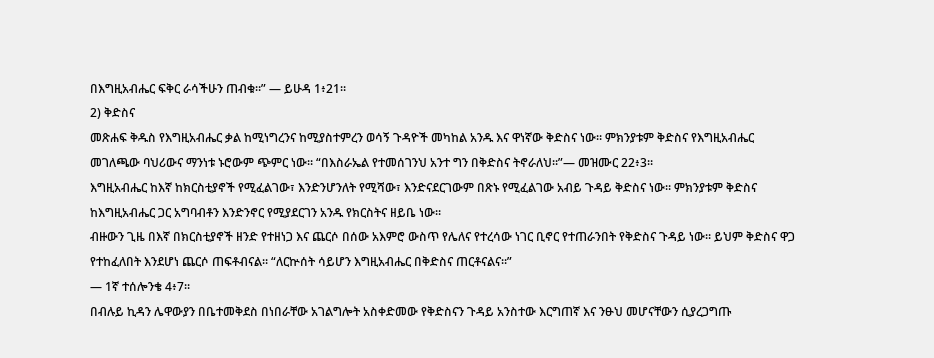በእግዚአብሔር ፍቅር ራሳችሁን ጠብቁ።” — ይሁዳ 1፥21።
2) ቅድስና
መጽሐፍ ቅዱስ የእግዚአብሔር ቃል ከሚነግረንና ከሚያስተምረን ወሳኝ ጉዳዮች መካከል አንዱ እና ዋነኛው ቅድስና ነው። ምክንያቱም ቅድስና የእግዚአብሔር መገለጫው ባህሪውና ማንነቱ ኑሮውም ጭምር ነው። “በእስራኤል የተመሰገንህ አንተ ግን በቅድስና ትኖራለህ።”— መዝሙር 22፥3።
እግዚአብሔር ከእኛ ከክርስቲያኖች የሚፈልገው፣ እንድንሆንለት የሚሻው፣ እንድናደርገውም በጽኑ የሚፈልገው አብይ ጉዳይ ቅድስና ነው። ምክንያቱም ቅድስና ከእግዚአብሔር ጋር አግባብቶን እንድንኖር የሚያደርገን አንዱ የክርስትና ዘይቤ ነው።
ብዙውን ጊዜ በእኛ በክርስቲያኖች ዘንድ የተዘነጋ እና ጨርሶ በሰው አእምሮ ውስጥ የሌለና የተረሳው ነገር ቢኖር የተጠራንበት የቅድስና ጉዳይ ነው። ይህም ቅድስና ዋጋ የተከፈለበት እንደሆነ ጨርሶ ጠፍቶብናል። “ለርኵሰት ሳይሆን እግዚአብሔር በቅድስና ጠርቶናልና።”
— 1ኛ ተሰሎንቄ 4፥7።
በብሉይ ኪዳን ሌዋውያን በቤተመቅደስ በነበራቸው አገልግሎት አስቀድመው የቅድስናን ጉዳይ አንስተው እርግጠኛ እና ንፁህ መሆናቸውን ሲያረጋግጡ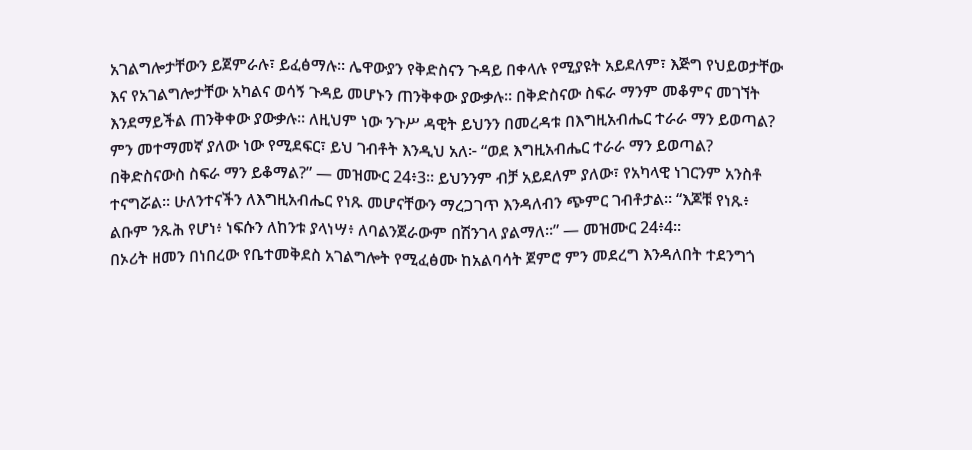አገልግሎታቸውን ይጀምራሉ፣ ይፈፅማሉ። ሌዋውያን የቅድስናን ጉዳይ በቀላሉ የሚያዩት አይደለም፣ እጅግ የህይወታቸው እና የአገልግሎታቸው አካልና ወሳኝ ጉዳይ መሆኑን ጠንቅቀው ያውቃሉ። በቅድስናው ስፍራ ማንም መቆምና መገኘት እንደማይችል ጠንቅቀው ያውቃሉ። ለዚህም ነው ንጉሥ ዳዊት ይህንን በመረዳቱ በእግዚአብሔር ተራራ ማን ይወጣል? ምን መተማመኛ ያለው ነው የሚደፍር፣ ይህ ገብቶት እንዲህ አለ፦ “ወደ እግዚአብሔር ተራራ ማን ይወጣል? በቅድስናውስ ስፍራ ማን ይቆማል?” — መዝሙር 24፥3። ይህንንም ብቻ አይደለም ያለው፣ የአካላዊ ነገርንም አንስቶ ተናግሯል። ሁለንተናችን ለእግዚአብሔር የነጹ መሆናቸውን ማረጋገጥ እንዳለብን ጭምር ገብቶታል። “እጆቹ የነጹ፥ ልቡም ንጹሕ የሆነ፥ ነፍሱን ለከንቱ ያላነሣ፥ ለባልንጀራውም በሽንገላ ያልማለ።” — መዝሙር 24፥4።
በኦሪት ዘመን በነበረው የቤተመቅደስ አገልግሎት የሚፈፅሙ ከአልባሳት ጀምሮ ምን መደረግ እንዳለበት ተደንግጎ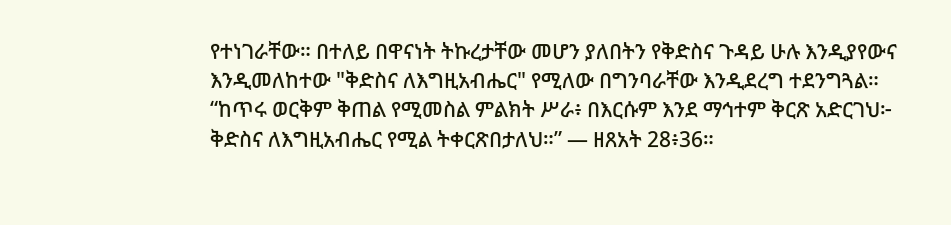የተነገራቸው። በተለይ በዋናነት ትኩረታቸው መሆን ያለበትን የቅድስና ጉዳይ ሁሉ እንዲያየውና እንዲመለከተው "ቅድስና ለእግዚአብሔር" የሚለው በግንባራቸው እንዲደረግ ተደንግጓል። “ከጥሩ ወርቅም ቅጠል የሚመስል ምልክት ሥራ፥ በእርሱም እንደ ማኅተም ቅርጽ አድርገህ፦ ቅድስና ለእግዚአብሔር የሚል ትቀርጽበታለህ።” — ዘጸአት 28፥36።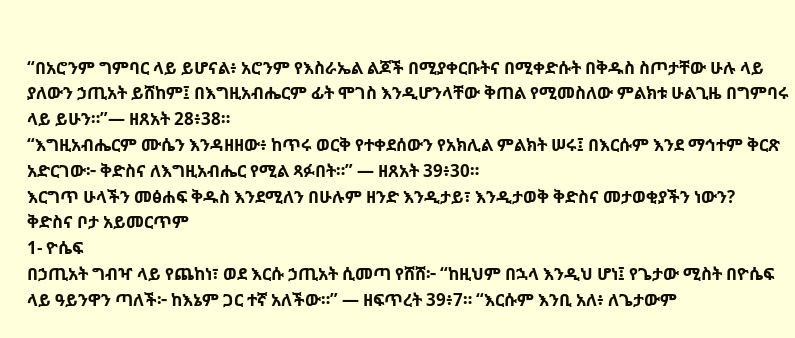“በአሮንም ግምባር ላይ ይሆናል፥ አሮንም የእስራኤል ልጆች በሚያቀርቡትና በሚቀድሱት በቅዱስ ስጦታቸው ሁሉ ላይ ያለውን ኃጢአት ይሸከም፤ በእግዚአብሔርም ፊት ሞገስ እንዲሆንላቸው ቅጠል የሚመስለው ምልክቱ ሁልጊዜ በግምባሩ ላይ ይሁን።”— ዘጸአት 28፥38።
“እግዚአብሔርም ሙሴን እንዳዘዘው፥ ከጥሩ ወርቅ የተቀደሰውን የአክሊል ምልክት ሠሩ፤ በእርሱም እንደ ማኅተም ቅርጽ አድርገው፦ ቅድስና ለእግዚአብሔር የሚል ጻፉበት።” — ዘጸአት 39፥30።
እርግጥ ሁላችን መፅሐፍ ቅዱስ እንደሚለን በሁሉም ዘንድ እንዲታይ፣ እንዲታወቅ ቅድስና መታወቂያችን ነውን?
ቅድስና ቦታ አይመርጥም
1- ዮሴፍ
በኃጢአት ግብዣ ላይ የጨከነ፣ ወደ እርሱ ኃጢአት ሲመጣ የሸሸ፦ “ከዚህም በኋላ እንዲህ ሆነ፤ የጌታው ሚስት በዮሴፍ ላይ ዓይንዋን ጣለች፦ ከእኔም ጋር ተኛ አለችው።” — ዘፍጥረት 39፥7። “እርሱም እንቢ አለ፥ ለጌታውም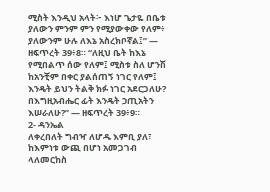ሚስት እንዲህ አላት፦ እነሆ ጌታዬ በቤቱ ያለውን ምንም ምን የሚያውቀው የለም፥ ያለውንም ሁሉ ለእኔ አስረክቦኛል፤” — ዘፍጥረት 39፥8። “ለዚህ ቤት ከእኔ የሚበልጥ ሰው የለም፤ ሚስቱ ስለ ሆንሽ ከአንቺም በቀር ያልሰጠኝ ነገር የለም፤ እንዴት ይህን ትልቅ ክፉ ነገር አደርጋለሁ? በእግዚአብሔር ፊት እንዴት ኃጢአትን እሠራለሁ?” — ዘፍጥረት 39፥9።
2- ዳንኤል
ለቀረበለት ግብዣ ለሆዱ እምቢ ያለ፣ ከእምነቱ ውጪ በሆነ አመጋገብ ላለመርከስ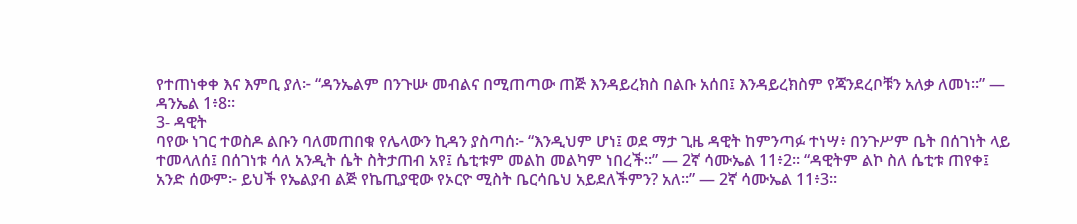የተጠነቀቀ እና እምቢ ያለ፦ “ዳንኤልም በንጉሡ መብልና በሚጠጣው ጠጅ እንዳይረክስ በልቡ አሰበ፤ እንዳይረክስም የጃንደረቦቹን አለቃ ለመነ።” — ዳንኤል 1፥8።
3- ዳዊት
ባየው ነገር ተወስዶ ልቡን ባለመጠበቁ የሌላውን ኪዳን ያስጣሰ፦ “እንዲህም ሆነ፤ ወደ ማታ ጊዜ ዳዊት ከምንጣፉ ተነሣ፥ በንጉሥም ቤት በሰገነት ላይ ተመላለሰ፤ በሰገነቱ ሳለ አንዲት ሴት ስትታጠብ አየ፤ ሴቲቱም መልከ መልካም ነበረች።” — 2ኛ ሳሙኤል 11፥2። “ዳዊትም ልኮ ስለ ሴቲቱ ጠየቀ፤ አንድ ሰውም፦ ይህች የኤልያብ ልጅ የኬጢያዊው የኦርዮ ሚስት ቤርሳቤህ አይደለችምን? አለ።” — 2ኛ ሳሙኤል 11፥3።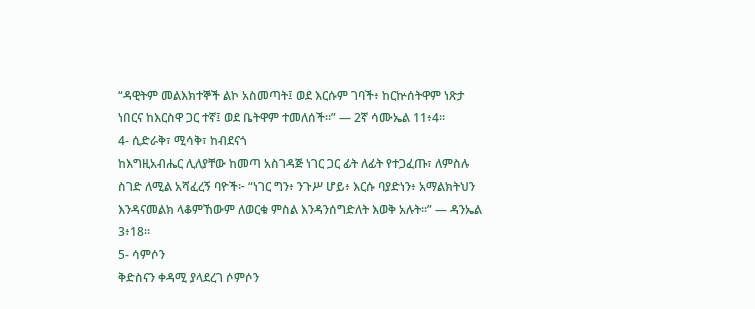“ዳዊትም መልእክተኞች ልኮ አስመጣት፤ ወደ እርሱም ገባች፥ ከርኵሰትዋም ነጽታ ነበርና ከእርስዋ ጋር ተኛ፤ ወደ ቤትዋም ተመለሰች።” — 2ኛ ሳሙኤል 11፥4።
4- ሲድራቅ፣ ሚሳቅ፣ ከብደናጎ
ከእግዚአብሔር ሊለያቸው ከመጣ አስገዳጅ ነገር ጋር ፊት ለፊት የተጋፈጡ፣ ለምስሉ ስገድ ለሚል አሻፈረኝ ባዮች፦ “ነገር ግን፥ ንጉሥ ሆይ፥ እርሱ ባያድነን፥ አማልክትህን እንዳናመልክ ላቆምኸውም ለወርቁ ምስል እንዳንሰግድለት እወቅ አሉት።” — ዳንኤል 3፥18።
5- ሳምሶን
ቅድስናን ቀዳሚ ያላደረገ ሶምሶን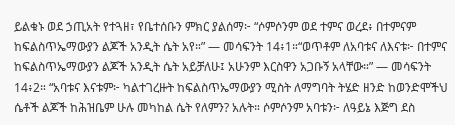ይልቁኑ ወደ ኃጢአት የተጓዘ፣ የቤተሰቡን ምክር ያልሰማ፦ “ሶምሶንም ወደ ተምና ወረደ፥ በተምናም ከፍልስጥኤማውያን ልጆች አንዲት ሴት አየ።” — መሳፍንት 14፥1።“ወጥቶም ለአባቱና ለእናቱ፦ በተምና ከፍልስጥኤማውያን ልጆች አንዲት ሴት አይቻለሁ፤ አሁንም እርስዋን አጋቡኝ አላቸው።” — መሳፍንት 14፥2። “አባቱና እናቱም፦ ካልተገረዙት ከፍልስጥኤማውያን ሚስት ለማግባት ትሄድ ዘንድ ከወንድሞችህ ሴቶች ልጆች ከሕዝቤም ሁሉ መካከል ሴት የለምን? አሉት። ሶምሶንም አባቱን፦ ለዓይኔ እጅግ ደስ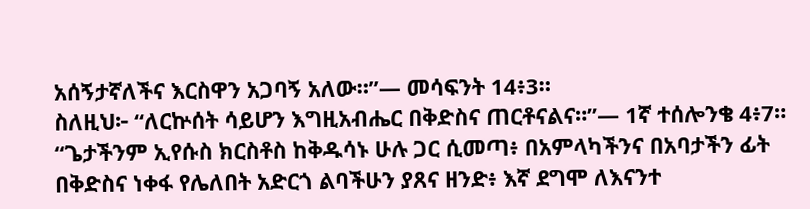አሰኝታኛለችና እርስዋን አጋባኝ አለው።”— መሳፍንት 14፥3።
ስለዚህ፦ “ለርኵሰት ሳይሆን እግዚአብሔር በቅድስና ጠርቶናልና።”— 1ኛ ተሰሎንቄ 4፥7። “ጌታችንም ኢየሱስ ክርስቶስ ከቅዱሳኑ ሁሉ ጋር ሲመጣ፥ በአምላካችንና በአባታችን ፊት በቅድስና ነቀፋ የሌለበት አድርጎ ልባችሁን ያጸና ዘንድ፥ እኛ ደግሞ ለእናንተ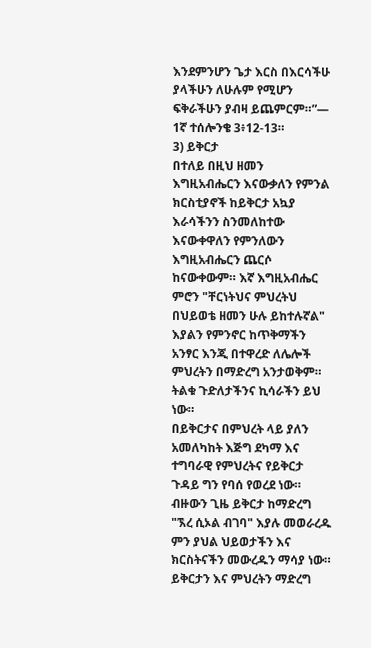እንደምንሆን ጌታ እርስ በእርሳችሁ ያላችሁን ለሁሉም የሚሆን ፍቅራችሁን ያብዛ ይጨምርም።”— 1ኛ ተሰሎንቄ 3፥12-13።
3) ይቅርታ
በተለይ በዚህ ዘመን እግዚአብሔርን እናውቃለን የምንል ክርስቲያኖች ከይቅርታ አኳያ እራሳችንን ስንመለከተው እናውቀዋለን የምንለውን እግዚአብሔርን ጨርሶ ከናውቀውም። እኛ እግዚአብሔር ምሮን "ቸርነትህና ምህረትህ በህይወቴ ዘመን ሁሉ ይከተሉኛል" እያልን የምንኖር ከጥቅማችን አንፃር እንጂ በተዋረድ ለሌሎች ምህረትን በማድረግ አንታወቅም። ትልቁ ጉድለታችንና ኪሳራችን ይህ ነው።
በይቅርታና በምህረት ላይ ያለን አመለካከት እጅግ ደካማ እና ተግባራዊ የምህረትና የይቅርታ ጉዳይ ግን የባሰ የወረደ ነው። ብዙውን ጊዜ ይቅርታ ከማድረግ "ኧረ ሲኦል ብገባ" እያሉ መወራረዱ ምን ያህል ህይወታችን እና ክርስትናችን መውረዱን ማሳያ ነው።
ይቅርታን እና ምህረትን ማድረግ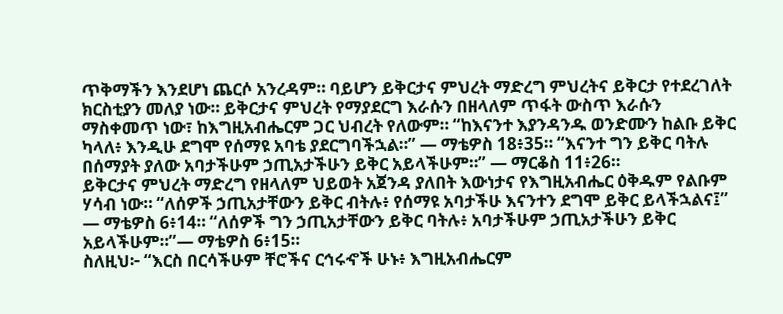ጥቅማችን እንደሆነ ጨርሶ አንረዳም። ባይሆን ይቅርታና ምህረት ማድረግ ምህረትና ይቅርታ የተደረገለት ክርስቲያን መለያ ነው። ይቅርታና ምህረት የማያደርግ እራሱን በዘላለም ጥፋት ውስጥ እራሱን ማስቀመጥ ነው፣ ከእግዚአብሔርም ጋር ህብረት የለውም። “ከእናንተ እያንዳንዱ ወንድሙን ከልቡ ይቅር ካላለ፥ እንዲሁ ደግሞ የሰማዩ አባቴ ያደርግባችኋል።” — ማቴዎስ 18፥35። “እናንተ ግን ይቅር ባትሉ በሰማያት ያለው አባታችሁም ኃጢአታችሁን ይቅር አይላችሁም።” — ማርቆስ 11፥26።
ይቅርታና ምህረት ማድረግ የዘላለም ህይወት አጀንዳ ያለበት እውነታና የእግዚአብሔር ዕቅዱም የልቡም ሃሳብ ነው። “ለሰዎች ኃጢአታቸውን ይቅር ብትሉ፥ የሰማዩ አባታችሁ እናንተን ደግሞ ይቅር ይላችኋልና፤” — ማቴዎስ 6፥14። “ለሰዎች ግን ኃጢአታቸውን ይቅር ባትሉ፥ አባታችሁም ኃጢአታችሁን ይቅር አይላችሁም።”— ማቴዎስ 6፥15።
ስለዚህ፦ “እርስ በርሳችሁም ቸሮችና ርኅሩኆች ሁኑ፥ እግዚአብሔርም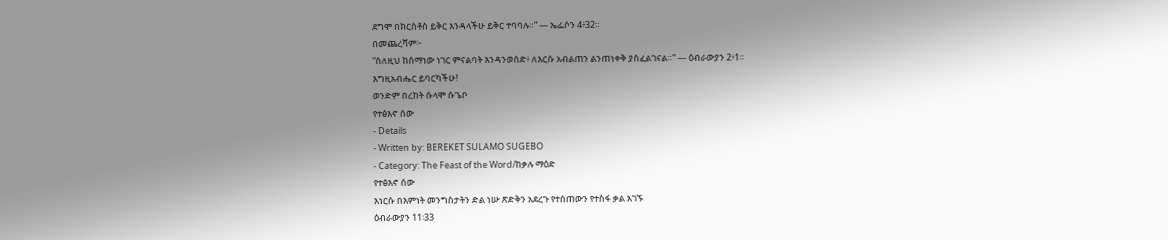ደግሞ በክርስቶስ ይቅር እንዳላችሁ ይቅር ተባባሉ።” — ኤፌሶን 4፥32።
በመጨረሻም፦
“ስለዚህ ከሰማነው ነገር ምናልባት እንዳንወሰድ፥ ለእርሱ አብልጠን ልንጠነቀቅ ያስፈልገናል።” — ዕብራውያን 2፥1።
እግዚአብሔር ይባርካችሁ!
ወንድም በረከት ሱላሞ ሱጌቦ
የተፅእኖ ሰው
- Details
- Written by: BEREKET SULAMO SUGEBO
- Category: The Feast of the Word/ከቃሉ ማዕድ
የተፅእኖ ሰው
እነርሱ በእምነት መንግስታትን ድል ነሡ ጽድቅን አደረጉ የተሰጠውን የተስፋ ቃል አገኙ
ዕብራውያን 11፡33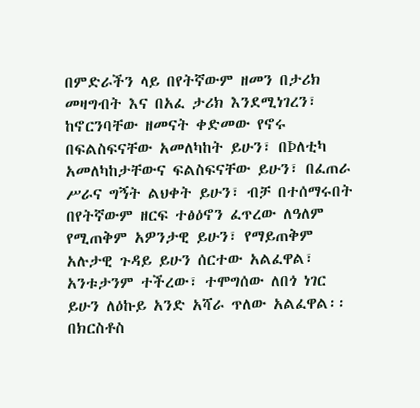በምድራችን ላይ በየትኛውም ዘመን በታሪክ መዛግብት እና በአፈ ታሪክ እንደሚነገረን፣ ከኖርንባቸው ዘመናት ቀድመው የኖሩ በፍልስፍናቸው አመለካከት ይሁን፣ በÞለቲካ አመለካከታቸውና ፍልስፍናቸው ይሁን፣ በፈጠራ ሥራና ግኝት ልህቀት ይሁን፣ ብቻ በተሰማሩበት በየትኛውም ዘርፍ ተፅዕኖን ፈጥረው ለዓለም የሚጠቅም አዎንታዊ ይሁን፣ የማይጠቅም አሉታዊ ጉዳይ ይሁን ሰርተው አልፈዋል፣ አንቱታንም ተችረው፣ ተሞግሰው ለበጎ ነገር ይሁን ለዕኩይ አንድ አሻራ ጥለው አልፈዋል፡፡
በክርስቶስ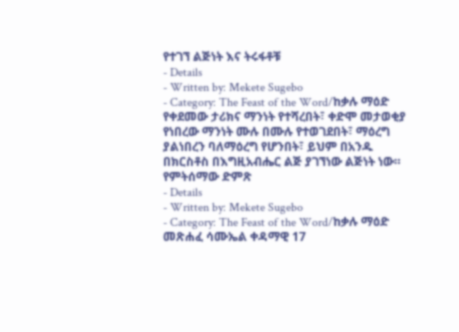የተገኘ ልጅነት እና ትሩፋቶቹ
- Details
- Written by: Mekete Sugebo
- Category: The Feast of the Word/ከቃሉ ማዕድ
የቀደመው ታሪክና ማንነት የተሻረበት፣ ቀድሞ መታወቂያ የነበረው ማንነት ሙሉ በሙሉ የተወገደበት፣ ማዕረግ ያልነበረን ባለማዕረግ የሆንበት፣ ይህም በአንዱ በክርስቶስ በእግዚአብሔር ልጅ ያገኘነው ልጅነት ነው።
የምትሰማው ድምጽ
- Details
- Written by: Mekete Sugebo
- Category: The Feast of the Word/ከቃሉ ማዕድ
መጽሐፈ ሳሙኤል ቀዳማዊ 17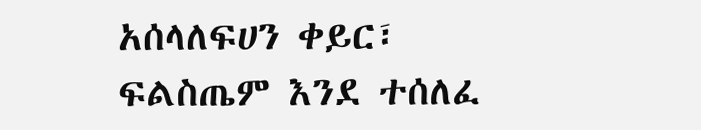አሰላለፍሀን ቀይር፣
ፍልስጤም እንደ ተሰለፈ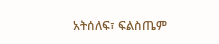አትሰለፍ፣ ፍልስጤም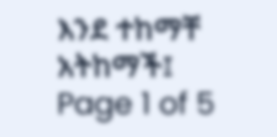እንደ ተከማቸ አትከማች፤
Page 1 of 5